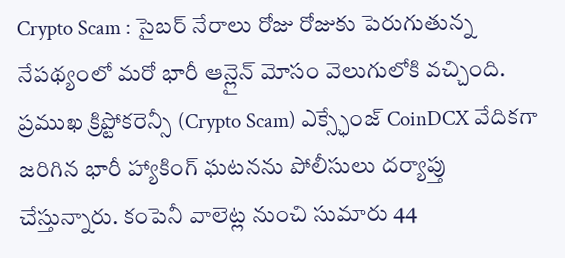Crypto Scam : సైబర్ నేరాలు రోజు రోజుకు పెరుగుతున్న నేపథ్యంలో మరో భారీ ఆన్లైన్ మోసం వెలుగులోకి వచ్చింది. ప్రముఖ క్రిప్టోకరెన్సీ (Crypto Scam) ఎక్స్ఛేంజ్ CoinDCX వేదికగా జరిగిన భారీ హ్యాకింగ్ ఘటనను పోలీసులు దర్యాప్తు చేస్తున్నారు. కంపెనీ వాలెట్ల నుంచి సుమారు 44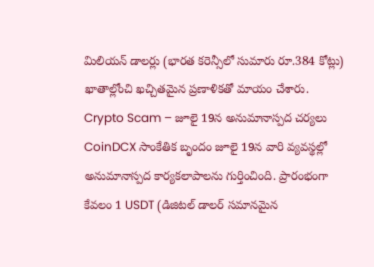మిలియన్ డాలర్లు (భారత కరెన్సీలో సుమారు రూ.384 కోట్లు) ఖాతాల్లోంచి ఖచ్చితమైన ప్రణాళికతో మాయం చేశారు.
Crypto Scam – జూలై 19న అనుమానాస్పద చర్యలు
CoinDCX సాంకేతిక బృందం జూలై 19న వారి వ్యవస్థల్లో అనుమానాస్పద కార్యకలాపాలను గుర్తించింది. ప్రారంభంగా కేవలం 1 USDT (డిజిటల్ డాలర్ సమానమైన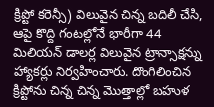క్రిప్టో కరెన్సీ) విలువైన చిన్న బదిలీ చేసి, ఆపై కొద్ది గంటల్లోనే భారీగా 44 మిలియన్ డాలర్ల విలువైన ట్రాన్సాక్షన్ను హ్యాకర్లు నిర్వహించారు. దొంగిలించిన క్రిప్టోను చిన్న చిన్న మొత్తాల్లో బహుళ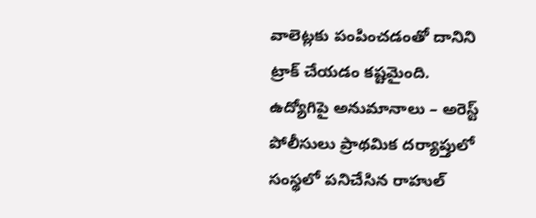వాలెట్లకు పంపించడంతో దానిని ట్రాక్ చేయడం కష్టమైంది.
ఉద్యోగిపై అనుమానాలు – అరెస్ట్
పోలీసులు ప్రాథమిక దర్యాప్తులో సంస్థలో పనిచేసిన రాహుల్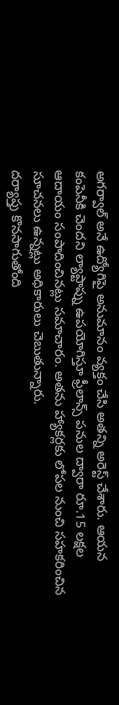అగర్వాల్ అనే ఉద్యోగిపై అనుమానం వ్యక్తం చేసి అతన్ని అరెస్ట్ చేశారు. ఆయన కంపెనీకి చెందని ల్యాప్టాప్ను ఉపయోగిస్తూ ఫ్రీలాన్స్ పనుల ద్వారా రూ.15 లక్షల ఆదాయం సంపాదించినట్లు సమాచారం. అతను హ్యాకర్లకు లోపల నుంచి సహకరించిన సూచనలు ఉన్నట్లు అధికారులు చెబుతున్నారు.
దర్యాప్తు కొనసాగుతోంది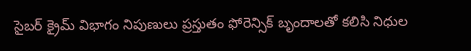సైబర్ క్రైమ్ విభాగం నిపుణులు ప్రస్తుతం ఫోరెన్సిక్ బృందాలతో కలిసి నిధుల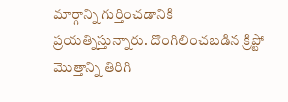మార్గాన్ని గుర్తించడానికి ప్రయత్నిస్తున్నారు. దొంగిలించబడిన క్రిప్టో మొత్తాన్ని తిరిగి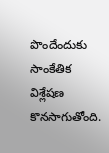పొందేందుకు సాంకేతిక విశ్లేషణ కొనసాగుతోంది.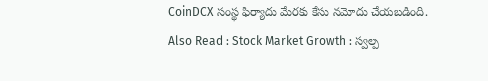CoinDCX సంస్థ ఫిర్యాదు మేరకు కేసు నమోదు చేయబడింది.
Also Read : Stock Market Growth : స్వల్ప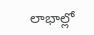లాభాల్లో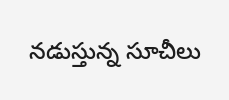నడుస్తున్న సూచీలు